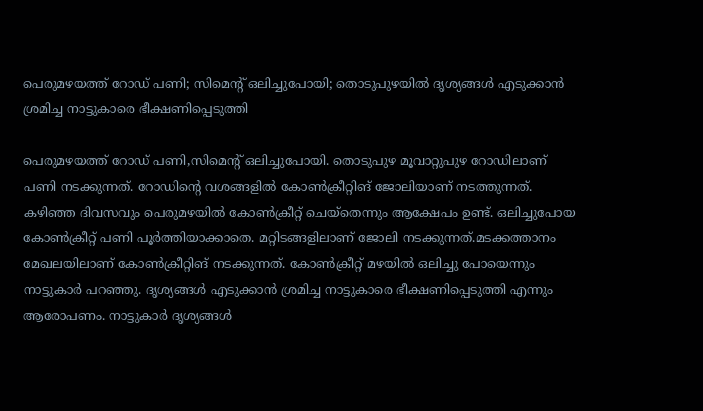പെരുമഴയത്ത് റോഡ് പണി; സിമെൻ്റ് ഒലിച്ചുപോയി; തൊടുപുഴയിൽ ദൃശ്യങ്ങൾ എടുക്കാൻ ശ്രമിച്ച നാട്ടുകാരെ ഭീക്ഷണിപ്പെടുത്തി

പെരുമഴയത്ത് റോഡ് പണി,സിമെൻ്റ് ഒലിച്ചുപോയി. തൊടുപുഴ മൂവാറ്റുപുഴ റോഡിലാണ് പണി നടക്കുന്നത്. റോഡിന്റെ വശങ്ങളിൽ കോൺക്രീറ്റിങ് ജോലിയാണ് നടത്തുന്നത്. കഴിഞ്ഞ ദിവസവും പെരുമഴയിൽ കോൺക്രീറ്റ് ചെയ്തെന്നും ആക്ഷേപം ഉണ്ട്. ഒലിച്ചുപോയ കോൺക്രീറ്റ് പണി പൂർത്തിയാക്കാതെ. മറ്റിടങ്ങളിലാണ് ജോലി നടക്കുന്നത്.മടക്കത്താനം മേഖലയിലാണ് കോൺക്രീറ്റിങ് നടക്കുന്നത്. കോൺക്രീറ്റ് മഴയിൽ ഒലിച്ചു പോയെന്നും നാട്ടുകാർ പറഞ്ഞു. ദൃശ്യങ്ങൾ എടുക്കാൻ ശ്രമിച്ച നാട്ടുകാരെ ഭീക്ഷണിപ്പെടുത്തി എന്നും ആരോപണം. നാട്ടുകാർ ദൃശ്യങ്ങൾ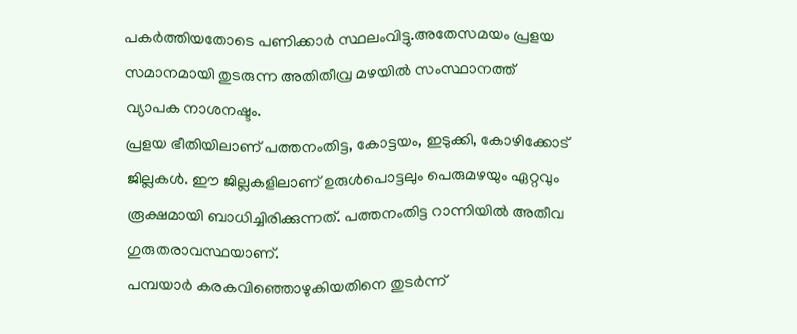പകർത്തിയതോടെ പണിക്കാർ സ്ഥലംവിട്ടു.അതേസമയം പ്രളയ സമാനമായി തുടരുന്ന അതിതീവ്ര മഴയിൽ സംസ്ഥാനത്ത് വ്യാപക നാശനഷ്ടം.
പ്രളയ ഭീതിയിലാണ് പത്തനംതിട്ട, കോട്ടയം, ഇടുക്കി, കോഴിക്കോട് ജില്ലകൾ. ഈ ജില്ലകളിലാണ് ഉരുൾപൊട്ടലും പെരുമഴയും ഏറ്റവും രൂക്ഷമായി ബാധിച്ചിരിക്കുന്നത്. പത്തനംതിട്ട റാന്നിയിൽ അതീവ ഗുരുതരാവസ്ഥയാണ്.
പമ്പയാർ കരകവിഞ്ഞൊഴുകിയതിനെ തുടർന്ന്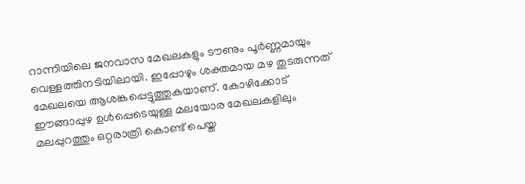റാന്നിയിലെ ജനവാസ മേഖലകളും ടൗണും പൂർണ്ണമായും വെള്ളത്തിനടിയിലായി. ഇപ്പോഴും ശക്തമായ മഴ തുടരുന്നത് മേഖലയെ ആശങ്കപ്പെട്ടുത്തുകയാണ്. കോഴിക്കോട് ഈങ്ങാപ്പുഴ ഉൾപ്പെടെയുള്ള മലയോര മേഖലകളിലും മലപ്പുറത്തും ഒറ്റരാത്രി കൊണ്ട് പെയ്ത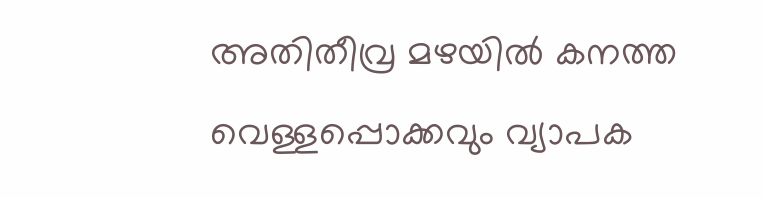അതിതീവ്ര മഴയിൽ കനത്ത വെള്ളപ്പൊക്കവും വ്യാപക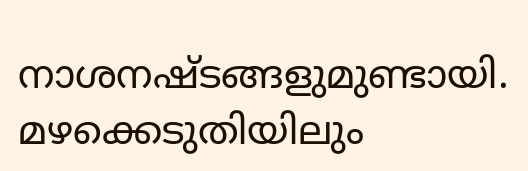നാശനഷ്ടങ്ങളുമുണ്ടായി. മഴക്കെടുതിയിലും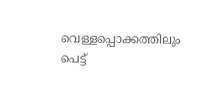വെള്ളപ്പൊക്കത്തിലും പെട്ട്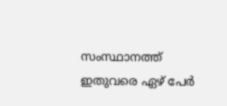സംസ്ഥാനത്ത് ഇതുവരെ ഏഴ് പേർ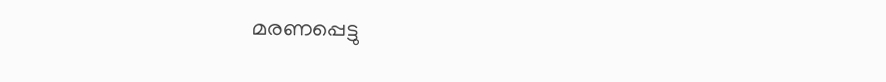മരണപ്പെട്ടു